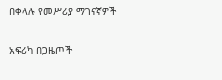በቀላሉ የመሥሪያ ማገናኛዎች

አፍሪካ በጋዜጦች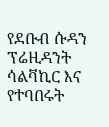የደቡብ ሱዳን ፕሬዚዳንት ሳልቫኪር እና የተባበሩት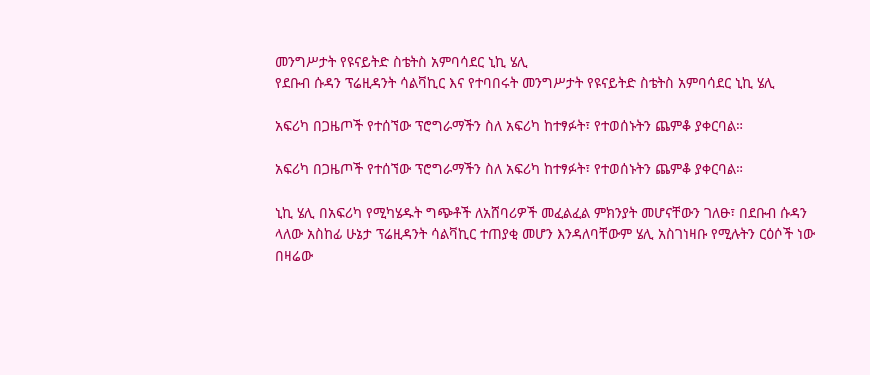መንግሥታት የዩናይትድ ስቴትስ አምባሳደር ኒኪ ሄሊ
የደቡብ ሱዳን ፕሬዚዳንት ሳልቫኪር እና የተባበሩት መንግሥታት የዩናይትድ ስቴትስ አምባሳደር ኒኪ ሄሊ

አፍሪካ በጋዜጦች የተሰኘው ፕሮግራማችን ስለ አፍሪካ ከተፃፉት፣ የተወሰኑትን ጨምቆ ያቀርባል።

አፍሪካ በጋዜጦች የተሰኘው ፕሮግራማችን ስለ አፍሪካ ከተፃፉት፣ የተወሰኑትን ጨምቆ ያቀርባል።

ኒኪ ሄሊ በአፍሪካ የሚካሄዱት ግጭቶች ለአሸባሪዎች መፈልፈል ምክንያት መሆናቸውን ገለፁ፣ በደቡብ ሱዳን ላለው አስከፊ ሁኔታ ፕሬዚዳንት ሳልቫኪር ተጠያቂ መሆን እንዳለባቸውም ሄሊ አስገነዛቡ የሚሉትን ርዕሶች ነው በዛሬው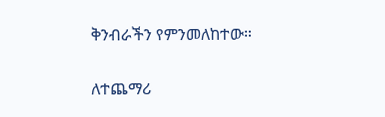ቅንብራችን የምንመለከተው።

ለተጨማሪ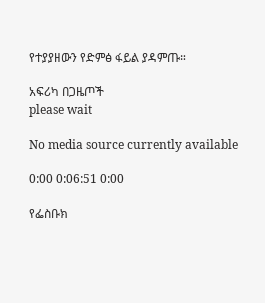የተያያዘውን የድምፅ ፋይል ያዳምጡ።

አፍሪካ በጋዜጦች
please wait

No media source currently available

0:00 0:06:51 0:00

የፌስቡክ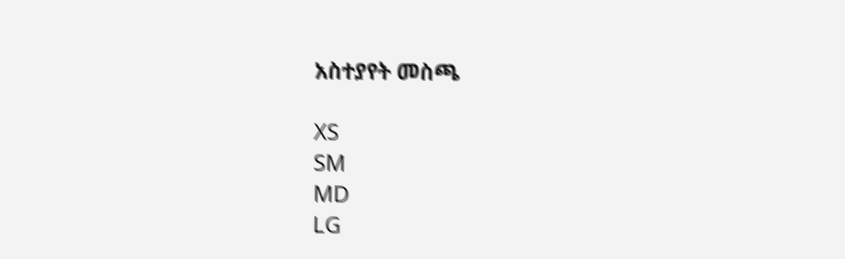አስተያየት መስጫ

XS
SM
MD
LG